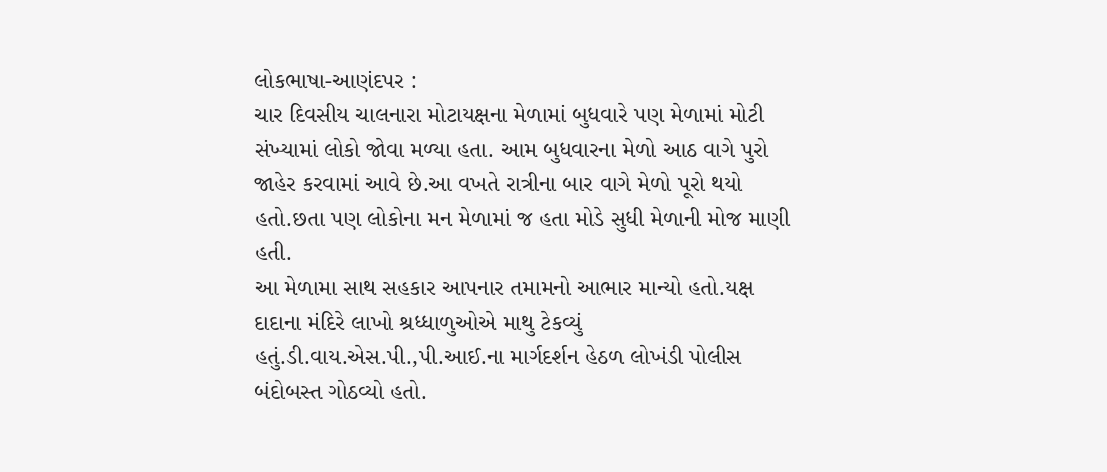લોકભાષા-આણંદપર :
ચાર દિવસીય ચાલનારા મોટાયક્ષના મેળામાં બુધવારે પણ મેળામાં મોટી સંખ્યામાં લોકો જોવા મળ્યા હતા. આમ બુધવારના મેળો આઠ વાગે પુરો જાહેર કરવામાં આવે છે.આ વખતે રાત્રીના બાર વાગે મેળો પૂરો થયો હતો.છતા પણ લોકોના મન મેળામાં જ હતા મોડે સુધી મેળાની મોજ માણી હતી.
આ મેળામા સાથ સહકાર આપનાર તમામનો આભાર માન્યો હતો.યક્ષ દાદાના મંદિરે લાખો શ્રધ્ધાળુઓએ માથુ ટેકવ્યું હતું.ડી.વાય.એસ.પી.,પી.આઈ.ના માર્ગદર્શન હેઠળ લોખંડી પોલીસ બંદોબસ્ત ગોઠવ્યો હતો.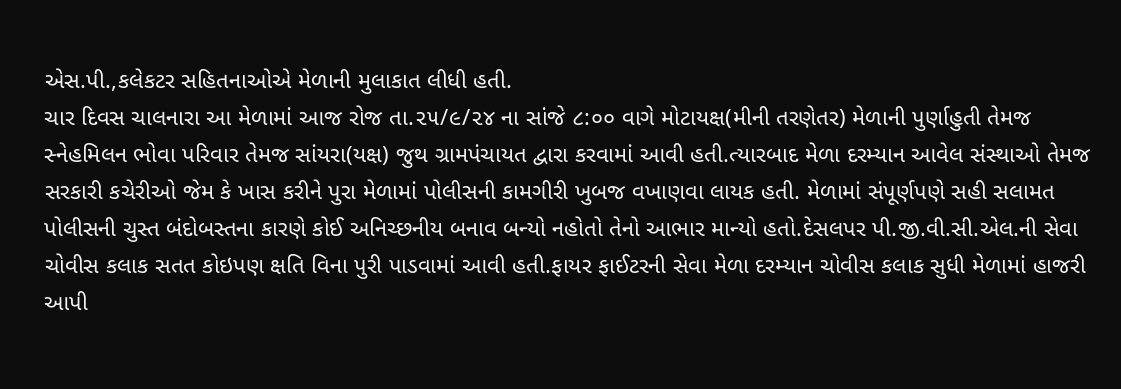એસ.પી.,કલેકટર સહિતનાઓએ મેળાની મુલાકાત લીધી હતી.
ચાર દિવસ ચાલનારા આ મેળામાં આજ રોજ તા.૨૫/૯/૨૪ ના સાંજે ૮:૦૦ વાગે મોટાયક્ષ(મીની તરણેતર) મેળાની પુર્ણાહુતી તેમજ સ્નેહમિલન ભોવા પરિવાર તેમજ સાંયરા(યક્ષ) જુથ ગ્રામપંચાયત દ્વારા કરવામાં આવી હતી.ત્યારબાદ મેળા દરમ્યાન આવેલ સંસ્થાઓ તેમજ સરકારી કચેરીઓ જેમ કે ખાસ કરીને પુરા મેળામાં પોલીસની કામગીરી ખુબજ વખાણવા લાયક હતી. મેળામાં સંપૂર્ણપણે સહી સલામત પોલીસની ચુસ્ત બંદોબસ્તના કારણે કોઈ અનિચ્છનીય બનાવ બન્યો નહોતો તેનો આભાર માન્યો હતો.દેસલપર પી.જી.વી.સી.એલ.ની સેવા ચોવીસ કલાક સતત કોઇપણ ક્ષતિ વિના પુરી પાડવામાં આવી હતી.ફાયર ફાઈટરની સેવા મેળા દરમ્યાન ચોવીસ કલાક સુધી મેળામાં હાજરી આપી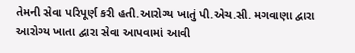તેમની સેવા પરિપૂર્ણ કરી હતી.આરોગ્ય ખાતું પી.એચ.સી. મગવાણા દ્વારા આરોગ્ય ખાતા દ્વારા સેવા આપવામાં આવી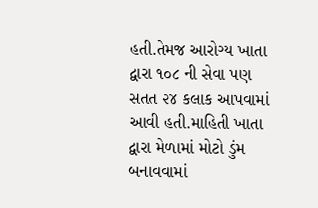હતી.તેમજ આરોગ્ય ખાતા દ્વારા ૧૦૮ ની સેવા પણ સતત ૨૪ કલાક આપવામાં આવી હતી.માહિતી ખાતા દ્વારા મેળામાં મોટો ડુંમ બનાવવામાં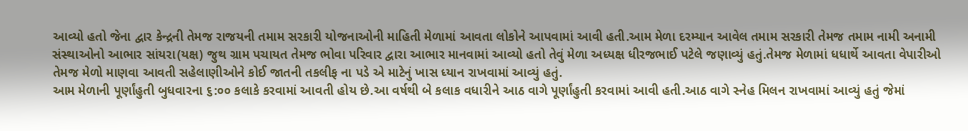આવ્યો હતો જેના દ્વાર કેન્દ્રની તેમજ રાજયની તમામ સરકારી યોજનાઓની માહિતી મેળામાં આવતા લોકોને આપવામાં આવી હતી.આમ મેળા દરમ્યાન આવેલ તમામ સરકારી તેમજ તમામ નામી અનામી સંસ્થાઓનો આભાર સાંયરા(યક્ષ) જુથ ગ્રામ પચાયત તેમજ ભોવા પરિવાર દ્વારા આભાર માનવામાં આવ્યો હતો તેવું મેળા અધ્યક્ષ ધીરજભાઈ પટેલે જણાવ્યું હતું.તેમજ મેળામાં ધધાર્થે આવતા વેપારીઓ તેમજ મેળો માણવા આવતી સહેલાણીઓને કોઈ જાતની તકલીફ ના પડે એ માટેનું ખાસ ધ્યાન રાખવામાં આવ્યું હતું.
આમ મેળાની પૂર્ણાંહુતી બુધવારના ૬:૦૦ કલાકે કરવામાં આવતી હોય છે.આ વર્ષથી બે કલાક વધારીને આઠ વાગે પૂર્ણાંહુતી કરવામાં આવી હતી.આઠ વાગે સ્નેહ મિલન રાખવામાં આવ્યું હતું જેમાં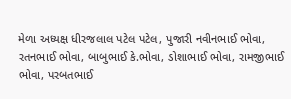મેળા અધ્યક્ષ ધીરજલાલ પટેલ પટેલ, પુજારી નવીનભાઈ ભોવા, રતનભાઈ ભોવા, બાબુભાઈ કે.ભોવા, ડોશાભાઈ ભોવા, રામજીભાઈ ભોવા, પરબતભાઈ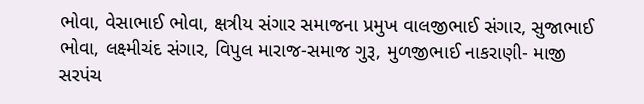ભોવા, વેસાભાઈ ભોવા, ક્ષત્રીય સંગાર સમાજના પ્રમુખ વાલજીભાઈ સંગાર, સુજાભાઈ ભોવા, લક્ષ્મીચંદ સંગાર, વિપુલ મારાજ-સમાજ ગુરૂ, મુળજીભાઈ નાકરાણી- માજી સરપંચ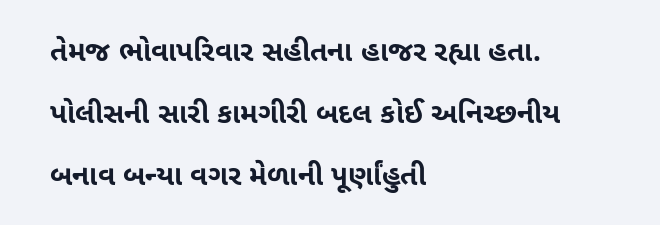તેમજ ભોવાપરિવાર સહીતના હાજર રહ્યા હતા. પોલીસની સારી કામગીરી બદલ કોઈ અનિચ્છનીય બનાવ બન્યા વગર મેળાની પૂર્ણાંહુતી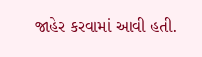જાહેર કરવામાં આવી હતી.